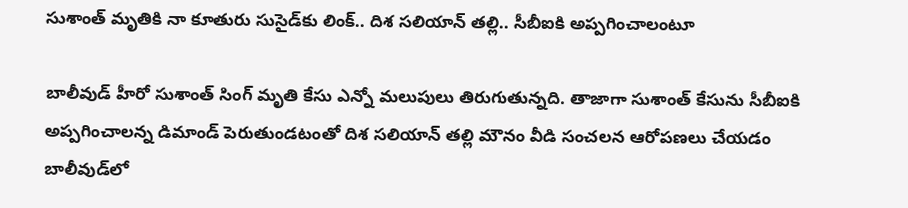సుశాంత్ మృతికి నా కూతురు సుసైడ్‌కు లింక్.. దిశ సలియాన్ తల్లి.. సీబీఐకి అప్పగించాలంటూ

బాలీవుడ్ హీరో సుశాంత్ సింగ్ మృతి కేసు ఎన్నో మలుపులు తిరుగుతున్నది. తాజాగా సుశాంత్ కేసును సీబీఐకి అప్పగించాలన్న డిమాండ్ పెరుతుండటంతో దిశ సలియాన్ తల్లి మౌనం వీడి సంచలన ఆరోపణలు చేయడం బాలీవుడ్‌లో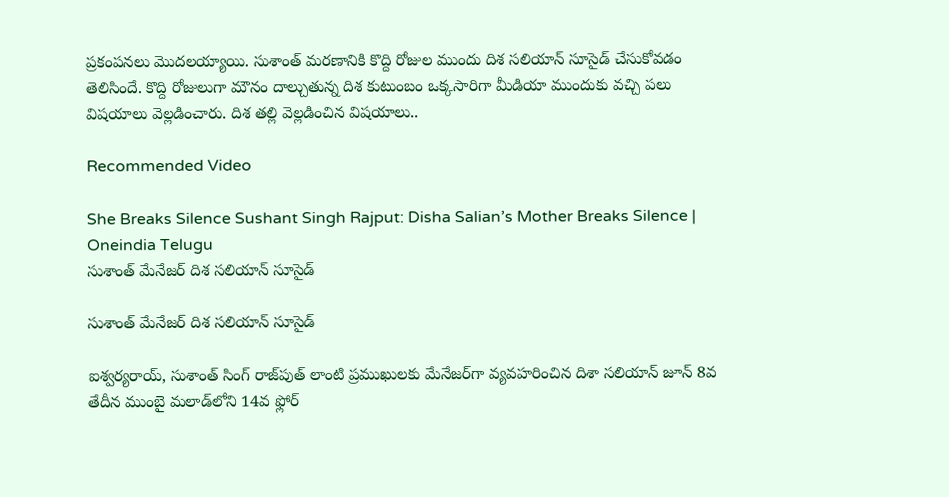ప్రకంపనలు మొదలయ్యాయి. సుశాంత్ మరణానికి కొద్ది రోజుల ముందు దిశ సలియాన్ సూసైడ్‌ చేసుకోవడం తెలిసిందే. కొద్ది రోజులుగా మౌనం దాల్చుతున్న దిశ కుటుంబం ఒక్కసారిగా మీడియా ముందుకు వచ్చి పలు విషయాలు వెల్లడించారు. దిశ తల్లి వెల్లడించిన విషయాలు..

Recommended Video

She Breaks Silence Sushant Singh Rajput: Disha Salian’s Mother Breaks Silence | Oneindia Telugu
సుశాంత్ మేనేజర్ దిశ సలియాన్ సూసైడ్

సుశాంత్ మేనేజర్ దిశ సలియాన్ సూసైడ్

ఐశ్వర్యరాయ్, సుశాంత్ సింగ్ రాజ్‌పుత్ లాంటి ప్రముఖులకు మేనేజర్‌గా వ్యవహరించిన దిశా సలియాన్ జూన్ 8వ తేదీన ముంబై మలాడ్‌లోని 14వ ఫ్లోర్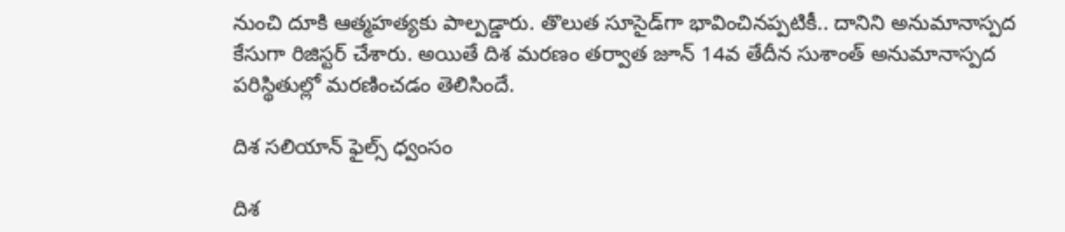నుంచి దూకి ఆత్మహత్యకు పాల్పడ్డారు. తొలుత సూసైడ్‌గా భావించినప్పటికీ.. దానిని అనుమానాస్పద కేసుగా రిజిస్టర్ చేశారు. అయితే దిశ మరణం తర్వాత జూన్ 14వ తేదీన సుశాంత్ అనుమానాస్పద పరిస్థితుల్లో మరణించడం తెలిసిందే.

దిశ సలియాన్ ఫైల్స్ ధ్వంసం

దిశ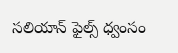సలియాన్ ఫైల్స్ ధ్వంసం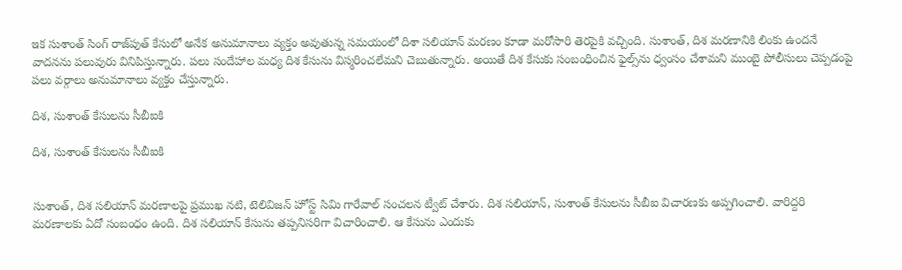ఇక సుశాంత్ సింగ్ రాజ్‌పుత్ కేసులో అనేక అనుమానాలు వ్యక్తం అవుతున్న సమయంలో దిశా సలియాన్ మరణం కూడా మరోసారి తెరపైకి వచ్చింది. సుశాంత్, దిశ మరణానికి లింకు ఉందనే వాదనను పలువురు వినిపిస్తున్నారు. పలు సందేహాల మధ్య దిశ కేసును విస్మరించలేమని చెబుతున్నారు. అయితే దిశ కేసుకు సంబంధించిన ఫైల్స్‌ను ధ్వంసం చేశామని ముంబై పోలీసులు చెప్పడంపై పలు వర్గాలు అనుమానాలు వ్యక్తం చేస్తున్నారు.

దిశ, సుశాంత్‌ కేసులను సీబీఐకి

దిశ, సుశాంత్‌ కేసులను సీబీఐకి


సుశాంత్, దిశ సలియాన్ మరణాలపై ప్రముఖ నటి, టెలివిజన్ హోస్ట్ సిమి గారేవాల్ సంచలన ట్వీట్ చేశారు. దిశ సలియాన్, సుశాంత్ కేసులను సీబీఐ విచారణకు అప్పగించాలి. వారిద్దరి మరణాలకు ఏదో సంబంధం ఉంది. దిశ సలియాన్ కేసును తప్పనిసరిగా విచారించాలి. ఆ కేసును ఎందుకు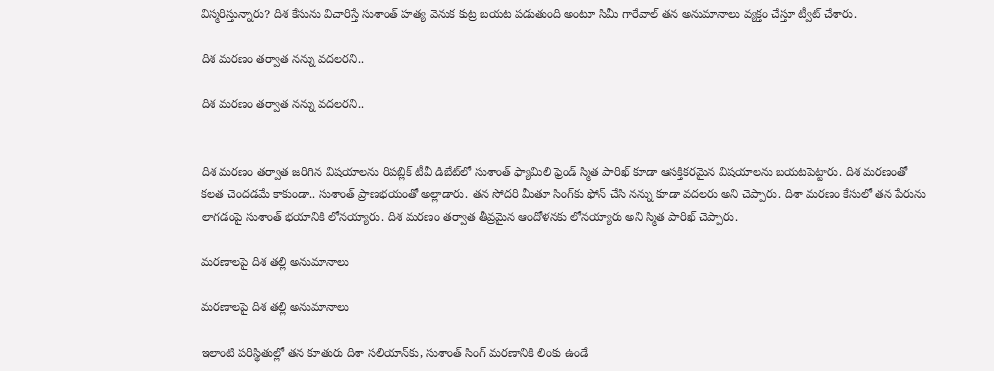విస్మరిస్తున్నారు? దిశ కేసును విచారిస్తే సుశాంత్ హత్య వెనుక కుట్ర బయట పడుతుంది అంటూ సిమీ గారేవాల్ తన అనుమానాలు వ్యక్తం చేస్తూ ట్వీట్ చేశారు.

దిశ మరణం తర్వాత నన్ను వదలరని..

దిశ మరణం తర్వాత నన్ను వదలరని..


దిశ మరణం తర్వాత జరిగిన విషయాలను రిపబ్లిక్ టీవీ డిబేట్‌లో సుశాంత్ ఫ్యామిలి ఫ్రెండ్ స్మిత పారిఖ్ కూడా ఆసక్తికరమైన విషయాలను బయటపెట్టారు. దిశ మరణంతో కలత చెందడమే కాకుండా.. సుశాంత్ ప్రాణభయంతో అల్లాడారు. తన సోదరి మీతూ సింగ్‌కు ఫోన్ చేసి నన్ను కూడా వదలరు అని చెప్పారు. దిశా మరణం కేసులో తన పేరును లాగడంపై సుశాంత్ భయానికి లోనయ్యారు. దిశ మరణం తర్వాత తీవ్రమైన ఆందోళనకు లోనయ్యారు అని స్మిత పారిఖ్ చెప్పారు.

మరణాలపై దిశ తల్లి అనుమానాలు

మరణాలపై దిశ తల్లి అనుమానాలు

ఇలాంటి పరిస్థితుల్లో తన కూతురు దిశా సలియాన్‌కు, సుశాంత్ సింగ్ మరణానికి లింకు ఉండే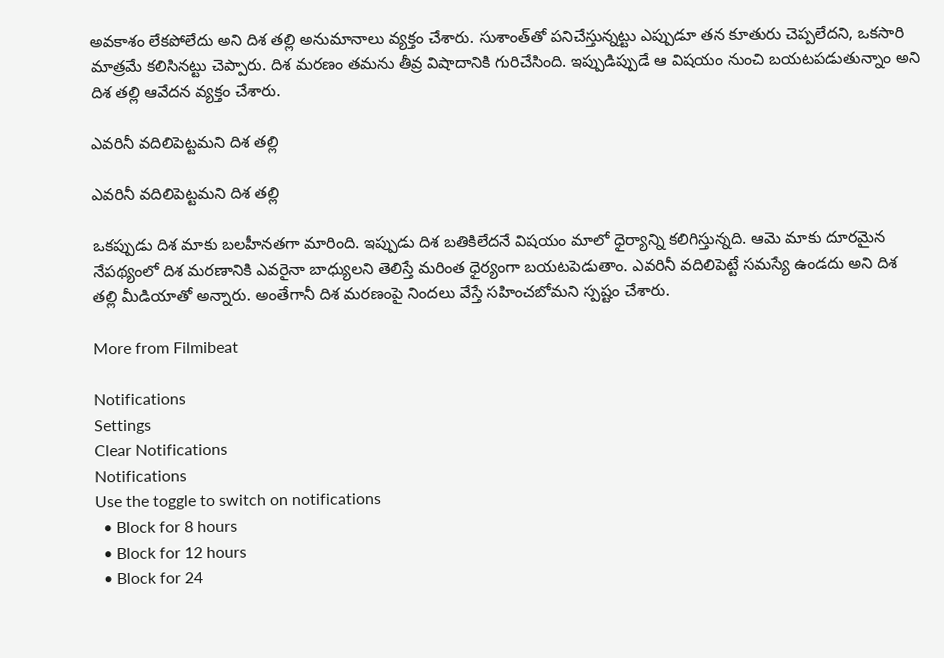అవకాశం లేకపోలేదు అని దిశ తల్లి అనుమానాలు వ్యక్తం చేశారు. సుశాంత్‌తో పనిచేస్తున్నట్టు ఎప్పుడూ తన కూతురు చెప్పలేదని, ఒకసారి మాత్రమే కలిసినట్టు చెప్పారు. దిశ మరణం తమను తీవ్ర విషాదానికి గురిచేసింది. ఇప్పుడిప్పుడే ఆ విషయం నుంచి బయటపడుతున్నాం అని దిశ తల్లి ఆవేదన వ్యక్తం చేశారు.

ఎవరినీ వదిలిపెట్టమని దిశ తల్లి

ఎవరినీ వదిలిపెట్టమని దిశ తల్లి

ఒకప్పుడు దిశ మాకు బలహీనతగా మారింది. ఇప్పుడు దిశ బతికిలేదనే విషయం మాలో ధైర్యాన్ని కలిగిస్తున్నది. ఆమె మాకు దూరమైన నేపథ్యంలో దిశ మరణానికి ఎవరైనా బాధ్యులని తెలిస్తే మరింత ధైర్యంగా బయటపెడుతాం. ఎవరినీ వదిలిపెట్టే సమస్యే ఉండదు అని దిశ తల్లి మీడియాతో అన్నారు. అంతేగానీ దిశ మరణంపై నిందలు వేస్తే సహించబోమని స్పష్టం చేశారు.

More from Filmibeat

Notifications
Settings
Clear Notifications
Notifications
Use the toggle to switch on notifications
  • Block for 8 hours
  • Block for 12 hours
  • Block for 24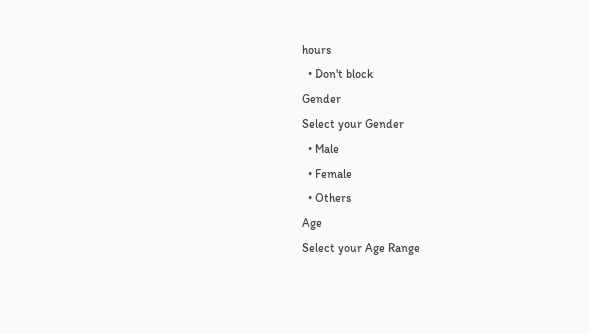hours
  • Don't block
Gender
Select your Gender
  • Male
  • Female
  • Others
Age
Select your Age Range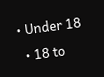• Under 18
  • 18 to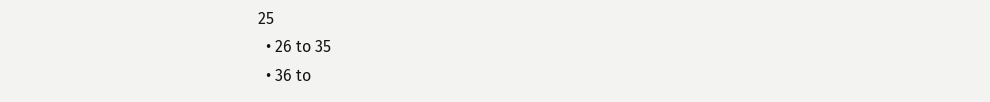25
  • 26 to 35
  • 36 to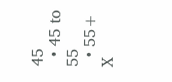45
  • 45 to 55
  • 55+
X